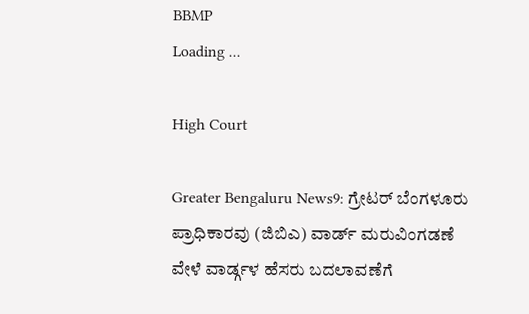BBMP
Loading ...

High Court

Greater Bengaluru News9: ಗ್ರೇಟರ್ ಬೆಂಗಳೂರು ಪ್ರಾಧಿಕಾರವು (ಜಿಬಿಎ) ವಾರ್ಡ್ ಮರುವಿಂಗಡಣೆ ವೇಳೆ ವಾರ್ಡ್ಗಳ ಹೆಸರು ಬದಲಾವಣೆಗೆ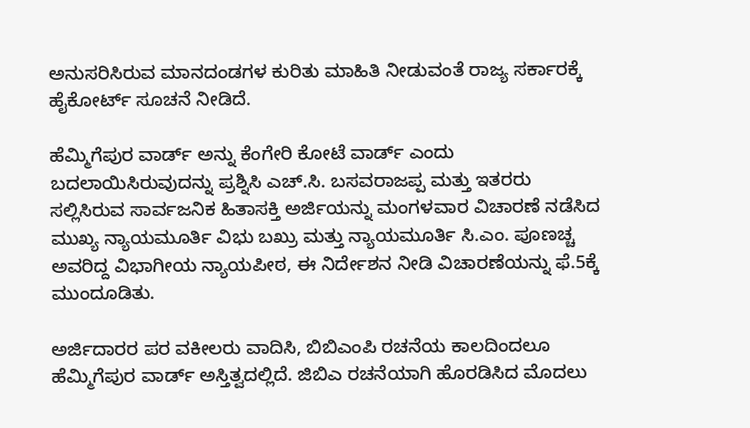ಅನುಸರಿಸಿರುವ ಮಾನದಂಡಗಳ ಕುರಿತು ಮಾಹಿತಿ ನೀಡುವಂತೆ ರಾಜ್ಯ ಸರ್ಕಾರಕ್ಕೆ ಹೈಕೋರ್ಟ್ ಸೂಚನೆ ನೀಡಿದೆ.

ಹೆಮ್ಮಿಗೆಪುರ ವಾರ್ಡ್ ಅನ್ನು ಕೆಂಗೇರಿ ಕೋಟೆ ವಾರ್ಡ್ ಎಂದು ಬದಲಾಯಿಸಿರುವುದನ್ನು ಪ್ರಶ್ನಿಸಿ ಎಚ್.ಸಿ. ಬಸವರಾಜಪ್ಪ ಮತ್ತು ಇತರರು ಸಲ್ಲಿಸಿರುವ ಸಾರ್ವಜನಿಕ ಹಿತಾಸಕ್ತಿ ಅರ್ಜಿಯನ್ನು ಮಂಗಳವಾರ ವಿಚಾರಣೆ ನಡೆಸಿದ ಮುಖ್ಯ ನ್ಯಾಯಮೂರ್ತಿ ವಿಭು ಬಖ್ರು ಮತ್ತು ನ್ಯಾಯಮೂರ್ತಿ ಸಿ.ಎಂ. ಪೂಣಚ್ಚ ಅವರಿದ್ದ ವಿಭಾಗೀಯ ನ್ಯಾಯಪೀಠ, ಈ ನಿರ್ದೇಶನ ನೀಡಿ ವಿಚಾರಣೆಯನ್ನು ಫೆ.5ಕ್ಕೆ ಮುಂದೂಡಿತು.

ಅರ್ಜಿದಾರರ ಪರ ವಕೀಲರು ವಾದಿಸಿ, ಬಿಬಿಎಂಪಿ ರಚನೆಯ ಕಾಲದಿಂದಲೂ ಹೆಮ್ಮಿಗೆಪುರ ವಾರ್ಡ್ ಅಸ್ತಿತ್ವದಲ್ಲಿದೆ. ಜಿಬಿಎ ರಚನೆಯಾಗಿ ಹೊರಡಿಸಿದ ಮೊದಲು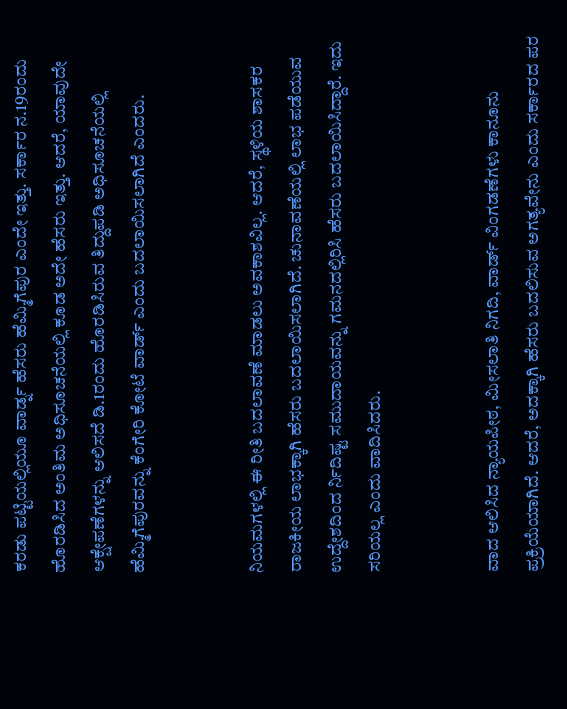ಕರಡು ಪಟ್ಟಿಯಲ್ಲಿಯೂ ವಾರ್ಡ್ನ ಹೆಸರು ಹೆಮ್ಮಿಗೆಪುರ ಎಂದೇ ಇತ್ತು. ಸರ್ಕಾರ ನ.19ರಂದು ಹೊರಡಿಸಿದ ಅಂತಿಮ ಅಧಿಸೂಚನೆಯಲ್ಲಿ ಕೂಡ ಅದೇ ಹೆಸರು ಇತ್ತು. ಆದರೆ, ಯಾವುದೇ ಆಕ್ಷೇಪಣೆಗಳನ್ನು ಆಲಿಸದೆ ಡಿ.1ರಂದು ಹೊರಡಿಸಿರುವ ತಿದ್ದುಪಡಿ ಅಧಿಸೂಚನೆಯಲ್ಲಿ ಹೆಮ್ಮಿಗೆಪುರವನ್ನು ಕೆಂಗೇರಿ ಕೋಟೆ ವಾರ್ಡ್ ಎಂದು ಬದಲಾಯಿಸಲಾಗಿದೆ ಎಂದರು.


ನಿಯಮಗಳಲ್ಲಿ ಈ ರೀತಿ ಬದಲಾವಣೆ ಮಾಡಲು ಅವಕಾಶವಿಲ್ಲ. ಆದರೆ, ಸ್ಥಳಿಯ ಶಾಸಕರ ರಾಜಕೀಯ ಲಾಭಕ್ಕಾಗಿ ಹೆಸರು ಬದಲಾಯಿಸಲಾಗಿದೆ. ಚುನಾವಣೆಯಲ್ಲಿ ಲಾಭ ಪಡೆಯುವ ಉದ್ದೇಶದಿಂದ ರ್ನಿದಿಷ್ಟ ಸಮುದಾಯವನ್ನು ಗಮನದಲ್ಲಿರಿಸಿ ಹೆಸರು ಬದಲಾಯಿಸಿದ್ದಾರೆ. ಇದು ಸರಿಯಲ್ಲ ಎಂದು ವಾದಿಸಿದರು.


ವಾದ ಆಲಿಸಿದ ನ್ಯಾಯಪೀಠ, ಮೀಸಲಾತಿ ನಿಗದಿ, ವಾರ್ಡ್ ವಿಂಗಡಣೆಗಳು ಕಾನೂನು ಪ್ರಕ್ರಿಯೆಯಾಗಿದೆ. ಆದರೆ, ಅದಕ್ಕಾಗಿ ಹೆಸರು ಬದಲಿಸುವ ಅಗತ್ಯವೇನು ಎಂದು ಸರ್ಕಾರದ ಪರ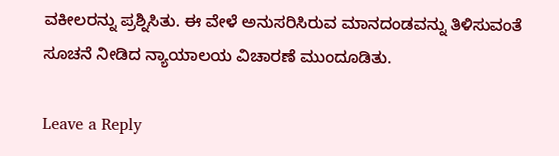ವಕೀಲರನ್ನು ಪ್ರಶ್ನಿಸಿತು. ಈ ವೇಳೆ ಅನುಸರಿಸಿರುವ ಮಾನದಂಡವನ್ನು ತಿಳಿಸುವಂತೆ ಸೂಚನೆ ನೀಡಿದ ನ್ಯಾಯಾಲಯ ವಿಚಾರಣೆ ಮುಂದೂಡಿತು.

Leave a Reply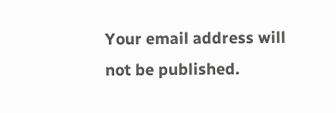Your email address will not be published.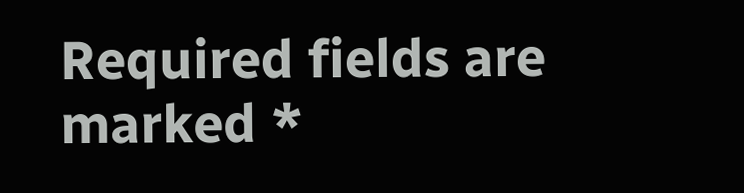Required fields are marked *